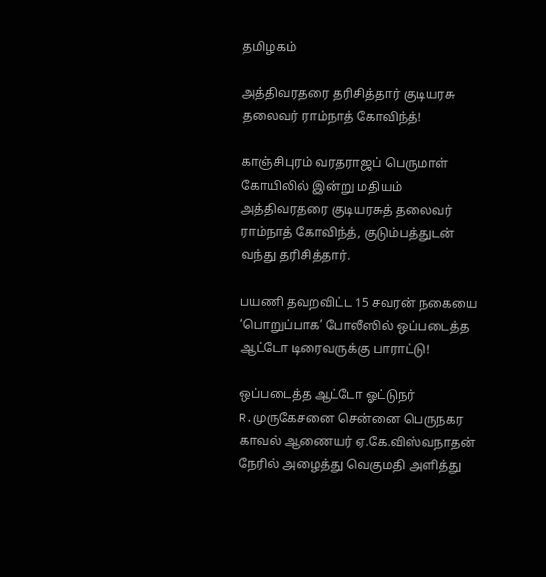தமிழகம்

அத்திவரதரை தரிசித்தார் குடியரசு தலைவர் ராம்நாத் கோவிந்த்!

காஞ்சிபுரம் வரதராஜப் பெருமாள் கோயிலில் இன்று மதியம் அத்திவரதரை குடியரசுத் தலைவர் ராம்நாத் கோவிந்த், குடும்பத்துடன் வந்து தரிசித்தார்.

பயணி தவறவிட்ட 15 சவரன் நகையை ‘பொறுப்பாக’ போலீஸில் ஒப்படைத்த ஆட்டோ டிரைவருக்கு பாராட்டு!

ஒப்படைத்த ஆட்டோ ஓட்டுநர் R.முருகேசனை சென்னை பெருநகர காவல் ஆணையர் ஏ.கே.விஸ்வநாதன் நேரில் அழைத்து வெகுமதி அளித்து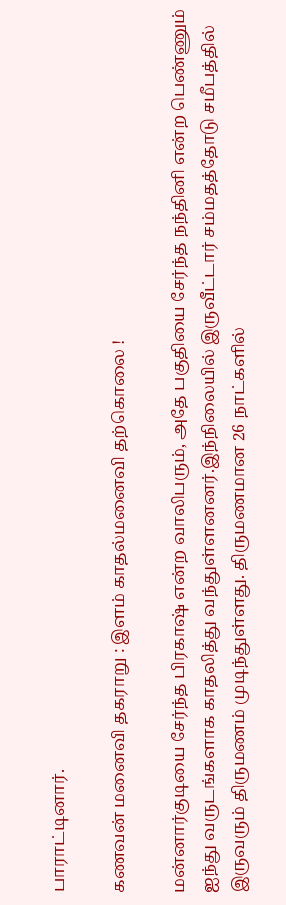பாராட்டினார்.

கணவன் மனைவி தகராறு : இளம் காதல்மனைவி தற்கொலை !

மன்னார்குடியை சேர்ந்த பிரகாஷ் என்ற வாலிபரும், அதே பகுதியை சேர்ந்த நந்தினி என்ற பெண்ணும்  ஐந்து வருடங்களாக காதலித்து வந்துள்ளனனர்.இந்நிலையில் இருவீட்டார் சம்மதத்தோடு சமீபத்தில் இருவரும் திருமணம் முடிந்துள்ளது. திருமணமான 26 நாட்களில்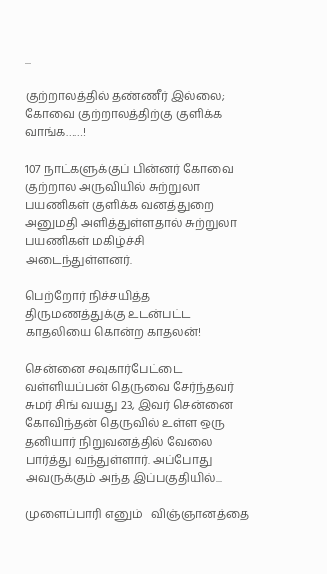...

குற்றாலத்தில் தண்ணீர் இல்லை; கோவை குற்றாலத்திற்கு குளிக்க வாங்க……!

107 நாட்களுக்குப் பின்னர் கோவை குற்றால அருவியில் சுற்றுலா பயணிகள் குளிக்க வனத்துறை அனுமதி அளித்துள்ளதால் சுற்றுலா பயணிகள் மகிழ்ச்சி அடைந்துள்ளனர்.

பெற்றோர் நிச்சயித்த திருமணத்துக்கு உடன்பட்ட காதலியை கொன்ற காதலன்!

சென்னை சவுகார்பேட்டை வள்ளியப்பன் தெருவை சேர்ந்தவர் சுமர் சிங் வயது 23, இவர் சென்னை கோவிந்தன் தெருவில் உள்ள ஒரு தனியார் நிறுவனத்தில் வேலை பார்த்து வந்துள்ளார். அப்போது அவருக்கும் அந்த இப்பகுதியில்...

முளைப்பாரி எனும்   விஞ்ஞானத்தை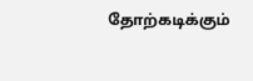தோற்கடிக்கும்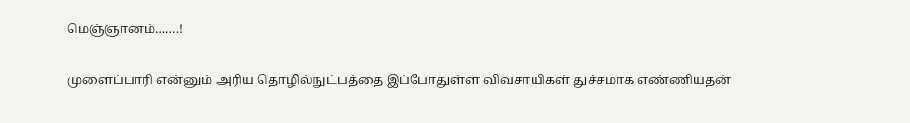மெஞ்ஞானம்…….!

முளைப்பாரி என்னும் அரிய தொழில்நுட்பத்தை இப்போதுள்ள விவசாயிகள் துச்சமாக எண்ணியதன்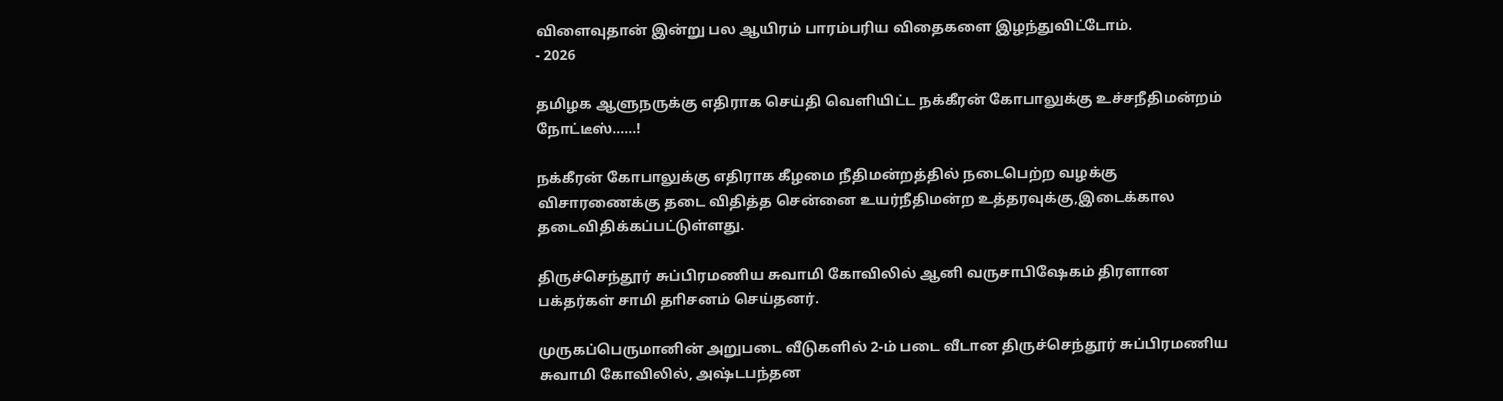விளைவுதான் இன்று பல ஆயிரம் பாரம்பரிய விதைகளை இழந்துவிட்டோம்.
- 2026

தமிழக ஆளுநருக்கு எதிராக செய்தி வெளியிட்ட நக்கீரன் கோபாலுக்கு உச்சநீதிமன்றம் நோட்டீஸ்……!

நக்கீரன் கோபாலுக்கு எதிராக கீழமை நீதிமன்றத்தில் நடைபெற்ற வழக்கு விசாரணைக்கு தடை விதித்த சென்னை உயர்நீதிமன்ற உத்தரவுக்கு,இடைக்கால தடைவிதிக்கப்பட்டுள்ளது.

திருச்செந்தூர் சுப்பிரமணிய சுவாமி கோவிலில் ஆனி வருசாபிஷேகம் திரளான பக்தர்கள் சாமி தாிசனம் செய்தனர்.

முருகப்பெருமானின் அறுபடை வீடுகளில் 2-ம் படை வீடான திருச்செந்தூர் சுப்பிரமணிய சுவாமி கோவிலில், அ‌‌ஷ்டபந்தன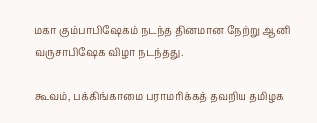மகா கும்பாபிஷேகம் நடந்த தினமான நேற்று ஆனி வருசாபிஷேக விழா நடந்தது.

கூவம், பக்கிங்காமை பராமரிக்கத் தவறிய தமிழக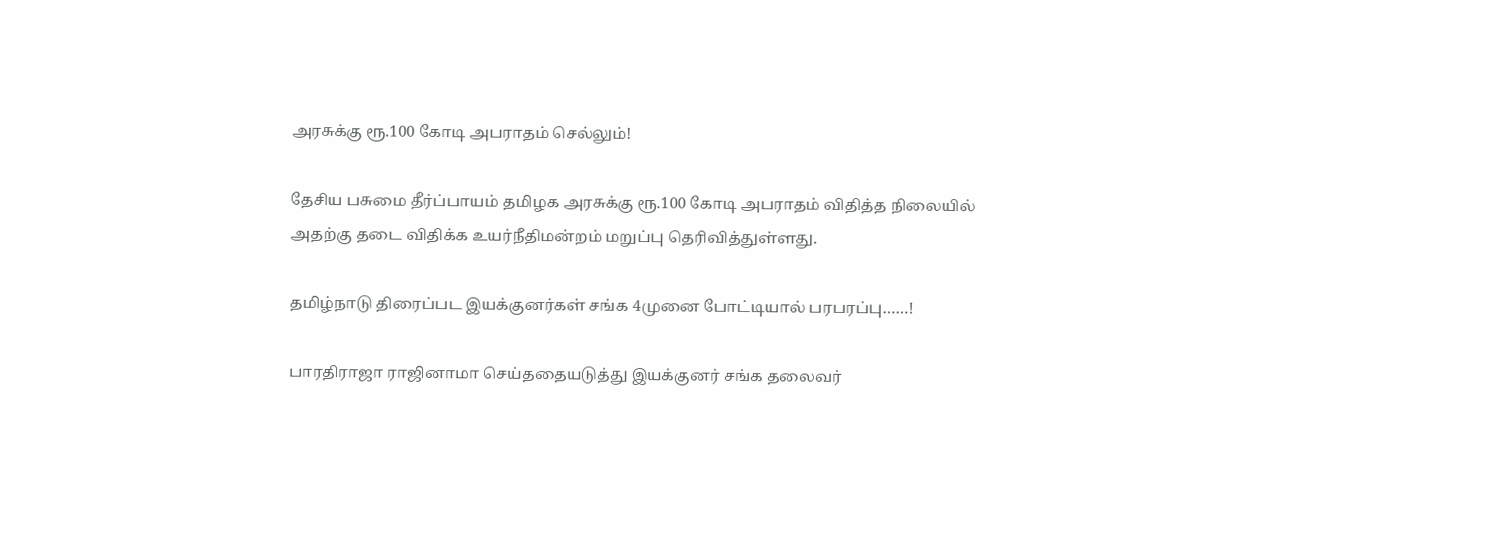அரசுக்கு ரூ.100 கோடி அபராதம் செல்லும்!

தேசிய பசுமை தீர்ப்பாயம் தமிழக அரசுக்கு ரூ.100 கோடி அபராதம் விதித்த நிலையில் அதற்கு தடை விதிக்க உயர்நீதிமன்றம் மறுப்பு தெரிவித்துள்ளது.

தமிழ்நாடு திரைப்பட இயக்குனர்கள் சங்க 4முனை போட்டியால் பரபரப்பு……!

பாரதிராஜா ராஜினாமா செய்ததையடுத்து இயக்குனர் சங்க தலைவர்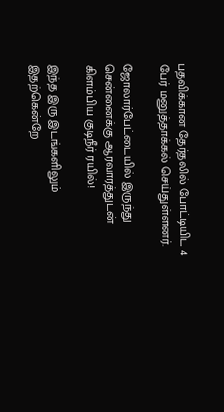பதவிக்கான தேர்தலில் போட்டியிட 4 பேர் மனுத்தாக்கல் செய்துள்ளனர்.

ஜோலார்பேட்டையில் இருந்து சென்னைக்கு ஆரவாரத்துடன் கிளம்பிய குடிநீர் ரயில்!

இந்த இரு இடங்களிலும் இதற்கென்றே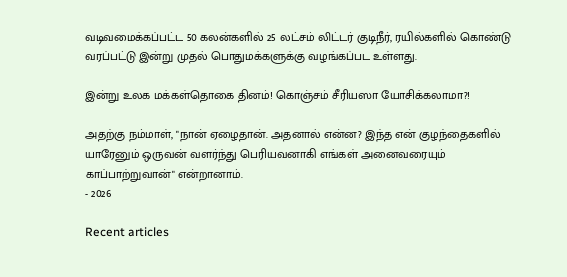வடிவமைக்கப்பட்ட 50 கலன்களில் 25 லட்சம் லிட்டர் குடிநீர், ரயில்களில் கொண்டு வரப்பட்டு இன்று முதல் பொதுமக்களுக்கு வழங்கப்பட உள்ளது.

இன்று உலக மக்கள்தொகை தினம்! கொஞ்சம் சீரியஸா யோசிக்கலாமா?!

அதற்கு நம்மாள், "நான் ஏழைதான். அதனால் என்ன? இந்த என் குழந்தைகளில் யாரேனும் ஒருவன் வளர்ந்து பெரியவனாகி எங்கள் அனைவரையும் காப்பாற்றுவான்" என்றானாம்.
- 2026

Recent articles